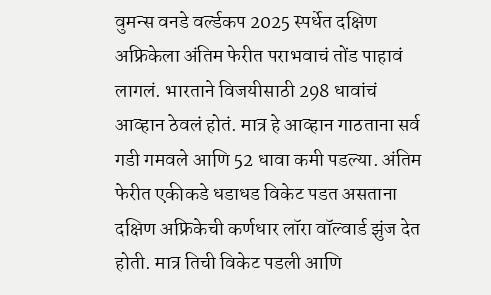वुमन्स वनडे वर्ल्डकप 2025 स्पर्धेत दक्षिण अफ्रिकेला अंतिम फेरीत पराभवाचं तोंड पाहावं लागलं. भारताने विजयीसाठी 298 धावांचं आव्हान ठेवलं होतं. मात्र हे आव्हान गाठताना सर्व गडी गमवले आणि 52 धावा कमी पडल्या. अंतिम फेरीत एकीकडे धडाधड विकेट पडत असताना दक्षिण अफ्रिकेची कर्णधार लॉरा वॉल्वार्ड झुंज देत होती. मात्र तिची विकेट पडली आणि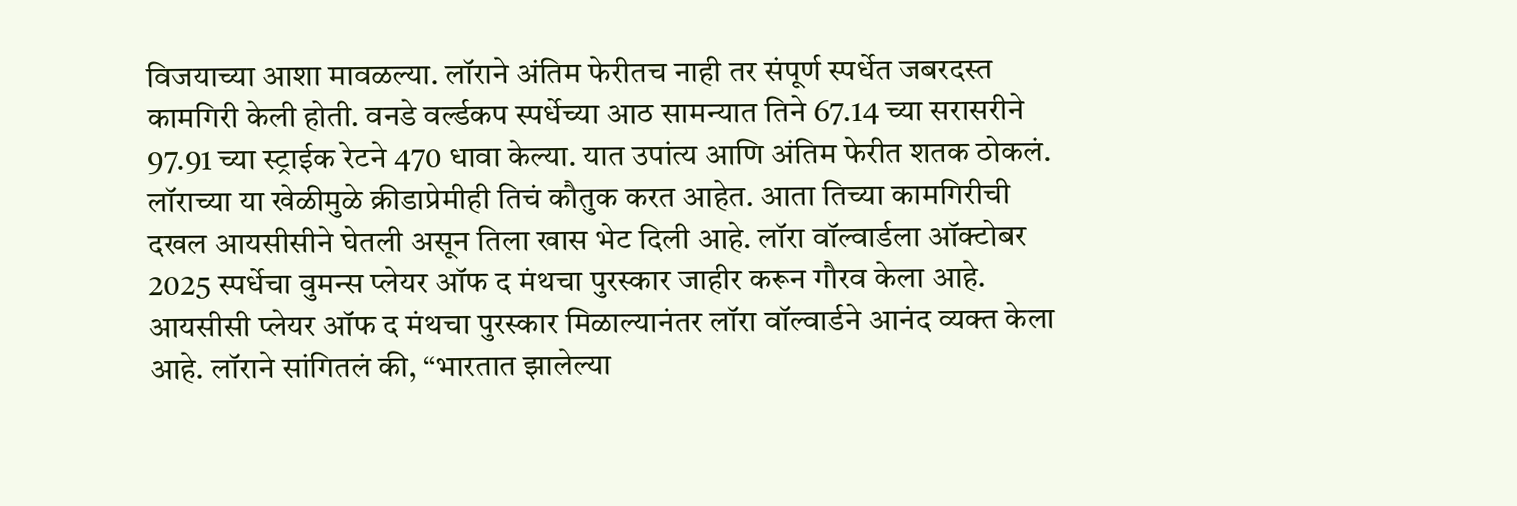विजयाच्या आशा मावळल्या. लॉराने अंतिम फेरीतच नाही तर संपूर्ण स्पर्धेत जबरदस्त कामगिरी केली होती. वनडे वर्ल्डकप स्पर्धेच्या आठ सामन्यात तिने 67.14 च्या सरासरीने 97.91 च्या स्ट्राईक रेटने 470 धावा केल्या. यात उपांत्य आणि अंतिम फेरीत शतक ठोकलं. लॉराच्या या खेळीमुळे क्रीडाप्रेमीही तिचं कौतुक करत आहेत. आता तिच्या कामगिरीची दखल आयसीसीने घेतली असून तिला खास भेट दिली आहे. लॉरा वॉल्वार्डला ऑक्टोबर 2025 स्पर्धेचा वुमन्स प्लेयर ऑफ द मंथचा पुरस्कार जाहीर करून गौरव केला आहे.
आयसीसी प्लेयर ऑफ द मंथचा पुरस्कार मिळाल्यानंतर लॉरा वॉल्वार्डने आनंद व्यक्त केला आहे. लॉराने सांगितलं की, “भारतात झालेल्या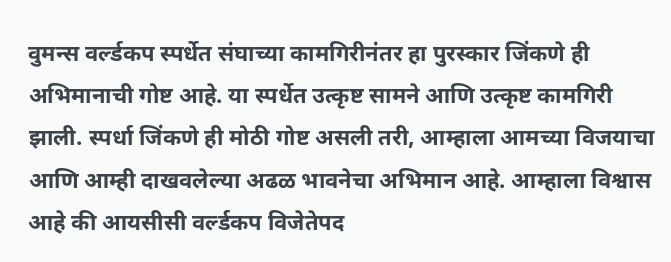वुमन्स वर्ल्डकप स्पर्धेत संघाच्या कामगिरीनंतर हा पुरस्कार जिंकणे ही अभिमानाची गोष्ट आहे. या स्पर्धेत उत्कृष्ट सामने आणि उत्कृष्ट कामगिरी झाली. स्पर्धा जिंकणे ही मोठी गोष्ट असली तरी, आम्हाला आमच्या विजयाचा आणि आम्ही दाखवलेल्या अढळ भावनेचा अभिमान आहे. आम्हाला विश्वास आहे की आयसीसी वर्ल्डकप विजेतेपद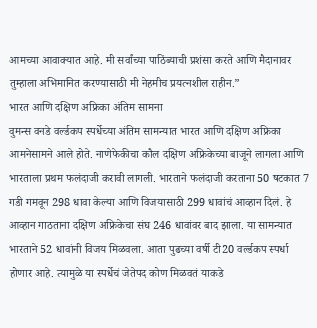आमच्या आवाक्यात आहे. मी सर्वांच्या पाठिंब्याची प्रशंसा करते आणि मैदानावर तुम्हाला अभिमानित करण्यासाठी मी नेहमीच प्रयत्नशील राहीन.”
भारत आणि दक्षिण अफ्रिका अंतिम सामना
वुमन्स वनडे वर्ल्डकप स्पर्धेच्या अंतिम सामन्यात भारत आणि दक्षिण अफ्रिका आमनेसामने आले होते. नाणेफेकीचा कौल दक्षिण अफ्रिकेच्या बाजूने लागला आणि भारताला प्रथम फलंदाजी करावी लागली. भारताने फलंदाजी करताना 50 षटकात 7 गडी गमवून 298 धावा केल्या आणि विजयासाठी 299 धावांचं आव्हान दिलं. हे आव्हान गाठताना दक्षिण अफ्रिकेचा संघ 246 धावांवर बाद झाला. या सामन्यात भारताने 52 धावांनी विजय मिळवला. आता पुढच्या वर्षी टी20 वर्ल्डकप स्पर्धा होणार आहे. त्यामुळे या स्पर्धेचं जेतेपद कोण मिळवतं याकडे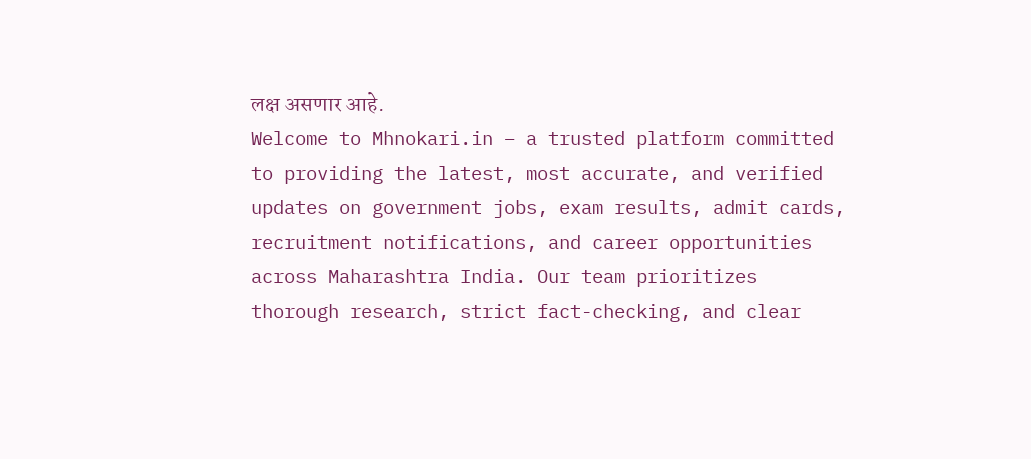लक्ष असणार आहे.
Welcome to Mhnokari.in – a trusted platform committed to providing the latest, most accurate, and verified updates on government jobs, exam results, admit cards, recruitment notifications, and career opportunities across Maharashtra India. Our team prioritizes thorough research, strict fact-checking, and clear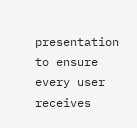presentation to ensure every user receives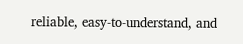reliable, easy-to-understand, and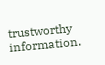trustworthy information.